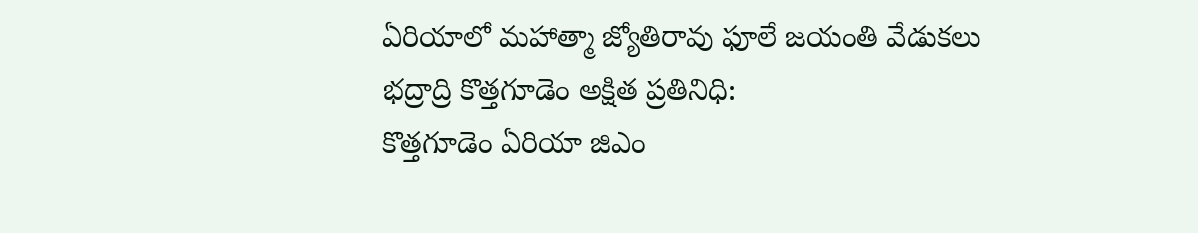ఏరియాలో మహాత్మా జ్యోతిరావు ఫూలే జయంతి వేడుకలు
భద్రాద్రి కొత్తగూడెం అక్షిత ప్రతినిధి:
కొత్తగూడెం ఏరియా జిఎం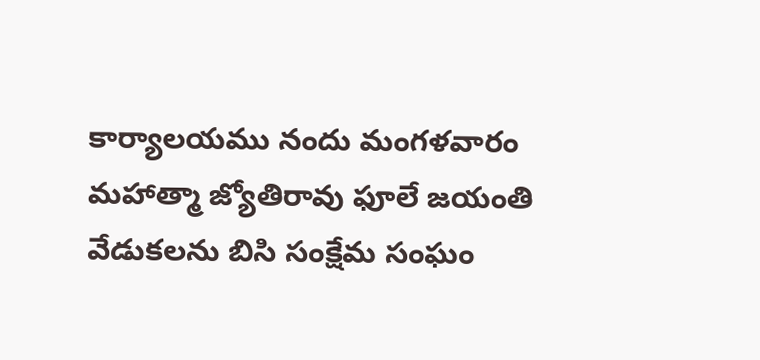కార్యాలయము నందు మంగళవారం మహాత్మా జ్యోతిరావు ఫూలే జయంతి వేడుకలను బిసి సంక్షేమ సంఘం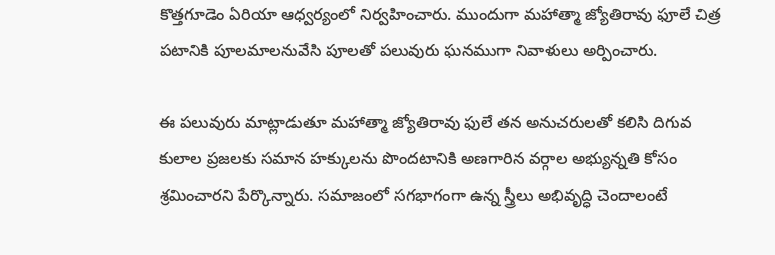కొత్తగూడెం ఏరియా ఆధ్వర్యంలో నిర్వహించారు. ముందుగా మహాత్మా జ్యోతిరావు ఫూలే చిత్ర పటానికి పూలమాలనువేసి పూలతో పలువురు ఘనముగా నివాళులు అర్పించారు.

ఈ పలువురు మాట్లాడుతూ మహాత్మా జ్యోతిరావు ఫులే తన అనుచరులతో కలిసి దిగువ కులాల ప్రజలకు సమాన హక్కులను పొందటానికి అణగారిన వర్గాల అభ్యున్నతి కోసం శ్రమించారని పేర్కొన్నారు. సమాజంలో సగభాగంగా ఉన్న స్త్రీలు అభివృద్ధి చెందాలంటే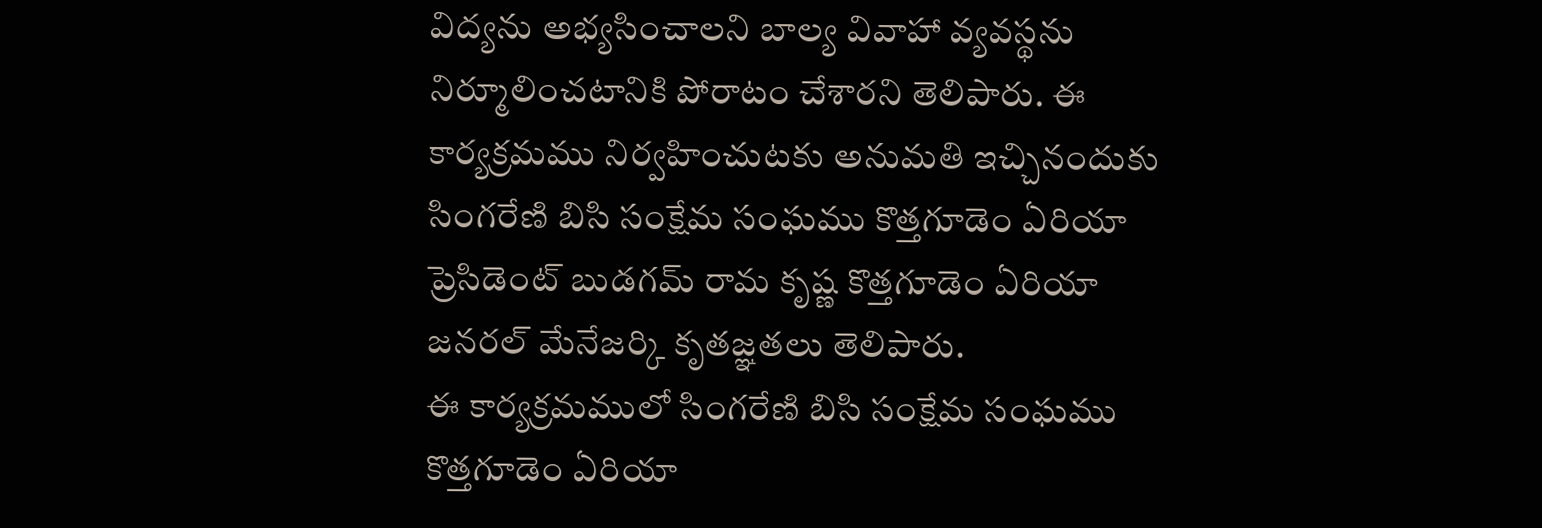విద్యను అభ్యసించాలని బాల్య వివాహా వ్యవస్థను నిర్మూలించటానికి పోరాటం చేశారని తెలిపారు. ఈ కార్యక్రమము నిర్వహించుటకు అనుమతి ఇచ్చినందుకు సింగరేణి బిసి సంక్షేమ సంఘము కొత్తగూడెం ఏరియా ప్రెసిడెంట్ బుడగమ్ రామ కృష్ణ కొత్తగూడెం ఏరియా జనరల్ మేనేజర్కి కృతజ్ఞతలు తెలిపారు.
ఈ కార్యక్రమములో సింగరేణి బిసి సంక్షేమ సంఘము కొత్తగూడెం ఏరియా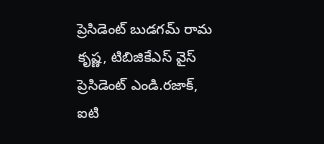ప్రెసిడెంట్ బుడగమ్ రామ కృష్ణ, టిబిజికేఎస్ వైస్ ప్రెసిడెంట్ ఎండి.రజాక్, ఐటి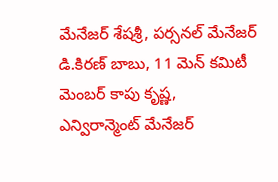మేనేజర్ శేషశ్రీ, పర్సనల్ మేనేజర్ డి.కిరణ్ బాబు, 11 మెన్ కమిటీ మెంబర్ కాపు కృష్ణ, ఎన్విరాన్మెంట్ మేనేజర్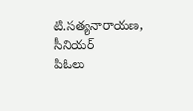టి.సత్యనారాయణ, సీనియర్
పిఓలు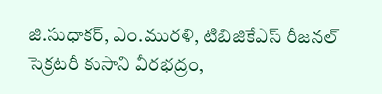జి.సుధాకర్, ఎం.మురళి, టిబిజికేఎస్ రీజనల్ సెక్రటరీ కుసాని వీరభద్రం,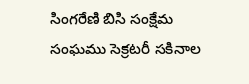సింగరేణి బిసి సంక్షేమ సంఘము సెక్రటరీ సకినాల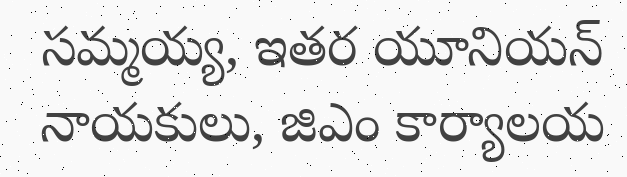సమ్మయ్య, ఇతర యూనియన్ నాయకులు, జిఎం కార్యాలయ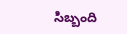సిబ్బంది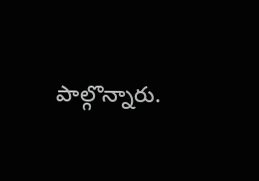పాల్గొన్నారు.